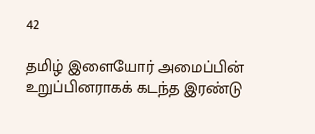42

தமிழ் இளையோர் அமைப்பின் உறுப்பினராகக் கடந்த இரண்டு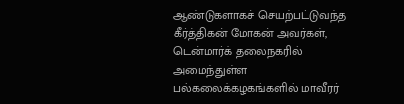ஆண்டுகளாகச் செயற்பட்டுவந்த கீர்த்திகன் மோகன் அவர்கள், டென்மார்க் தலைநகரில் அமைந்துள்ள பல்கலைக்கழகங்களில் மாவீரர்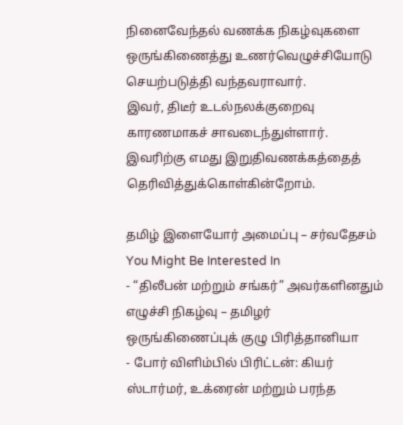நினைவேந்தல் வணக்க நிகழ்வுகளை ஒருங்கிணைத்து உணர்வெழுச்சியோடு செயற்படுத்தி வந்தவராவார்.
இவர், திடீர் உடல்நலக்குறைவு காரணமாகச் சாவடைந்துள்ளார்.
இவரிற்கு எமது இறுதிவணக்கத்தைத் தெரிவித்துக்கொள்கின்றோம்.

தமிழ் இளையோர் அமைப்பு – சர்வதேசம்
You Might Be Interested In
- “திலீபன் மற்றும் சங்கர்” அவர்களினதும் எழுச்சி நிகழ்வு – தமிழர் ஒருங்கிணைப்புக் குழு பிரித்தானியா
- போர் விளிம்பில் பிரிட்டன்: கியர் ஸ்டார்மர், உக்ரைன் மற்றும் பரந்த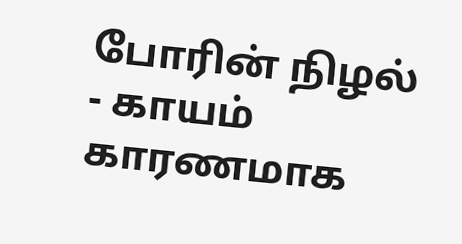போரின் நிழல்
- காயம் காரணமாக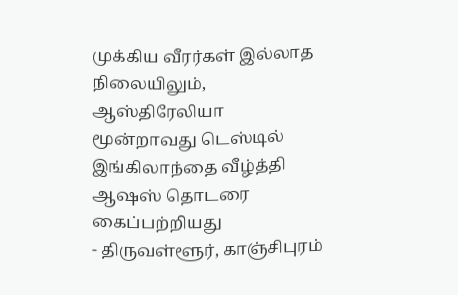முக்கிய வீரர்கள் இல்லாத நிலையிலும், ஆஸ்திரேலியா மூன்றாவது டெஸ்டில் இங்கிலாந்தை வீழ்த்தி ஆஷஸ் தொடரை கைப்பற்றியது
- திருவள்ளூர், காஞ்சிபுரம்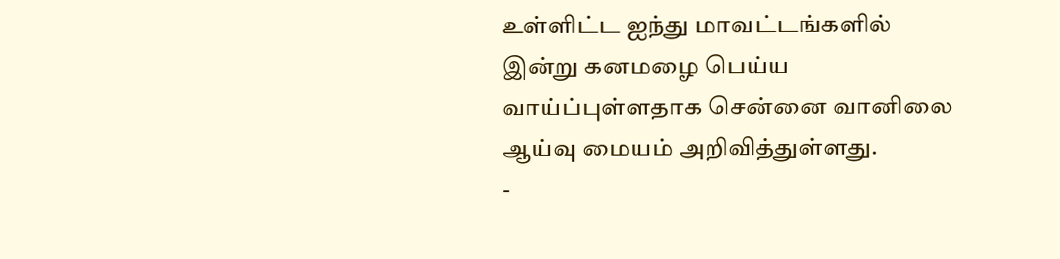உள்ளிட்ட ஐந்து மாவட்டங்களில் இன்று கனமழை பெய்ய வாய்ப்புள்ளதாக சென்னை வானிலை ஆய்வு மையம் அறிவித்துள்ளது.
-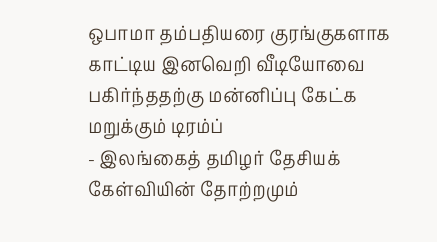ஒபாமா தம்பதியரை குரங்குகளாக காட்டிய இனவெறி வீடியோவை பகிர்ந்ததற்கு மன்னிப்பு கேட்க மறுக்கும் டிரம்ப்
- இலங்கைத் தமிழர் தேசியக் கேள்வியின் தோற்றமும்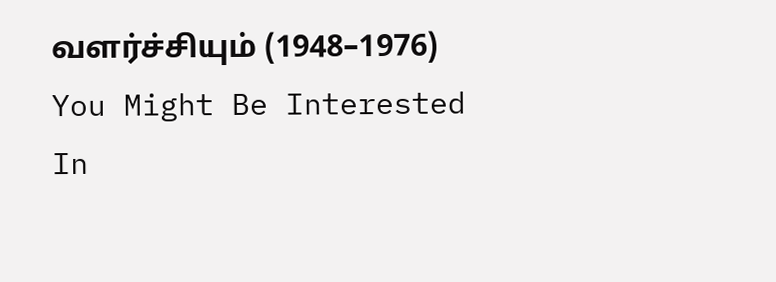வளர்ச்சியும் (1948–1976)
You Might Be Interested In